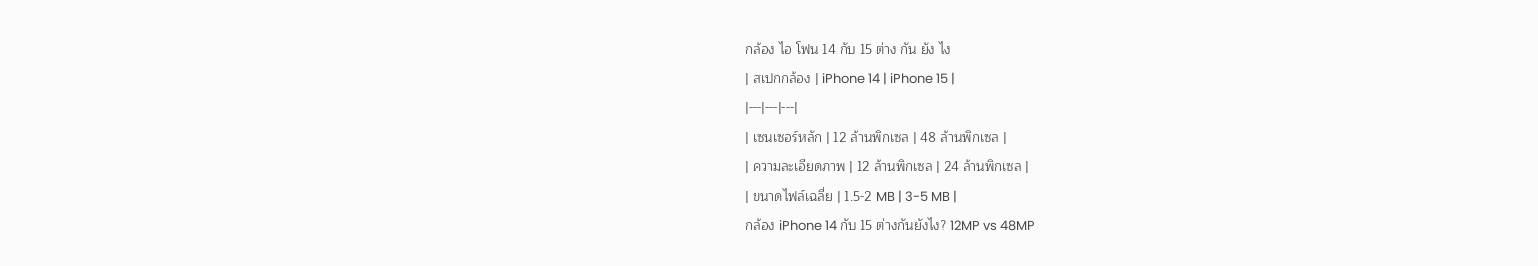กล้อง ไอ โฟน 14 กับ 15 ต่าง กัน ยัง ไง
| สเปกกล้อง | iPhone 14 | iPhone 15 |
|---|---|---|
| เซนเซอร์หลัก | 12 ล้านพิกเซล | 48 ล้านพิกเซล |
| ความละเอียดภาพ | 12 ล้านพิกเซล | 24 ล้านพิกเซล |
| ขนาดไฟล์เฉลี่ย | 1.5-2 MB | 3-5 MB |
กล้อง iPhone 14 กับ 15 ต่างกันยังไง? 12MP vs 48MP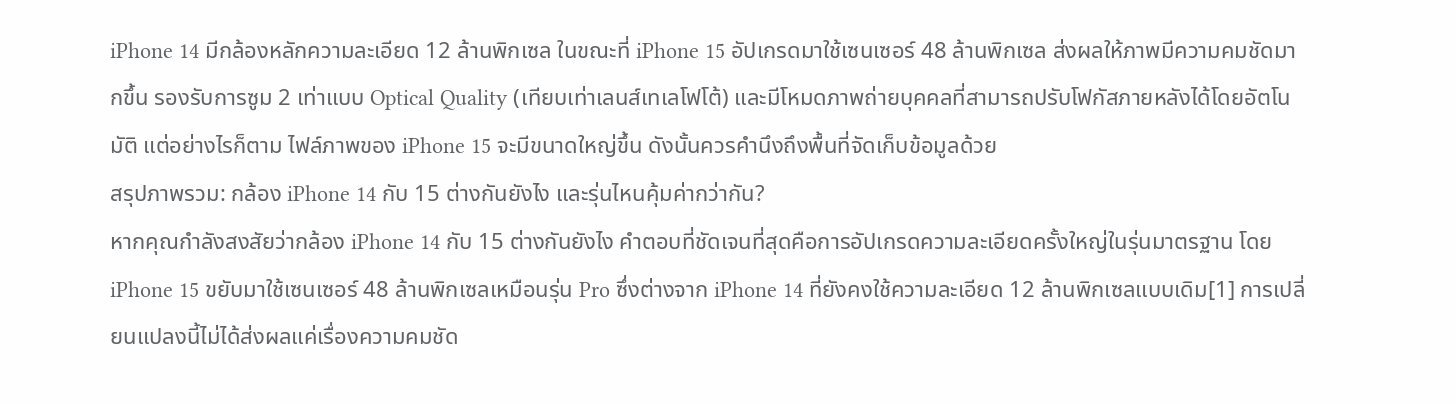iPhone 14 มีกล้องหลักความละเอียด 12 ล้านพิกเซล ในขณะที่ iPhone 15 อัปเกรดมาใช้เซนเซอร์ 48 ล้านพิกเซล ส่งผลให้ภาพมีความคมชัดมากขึ้น รองรับการซูม 2 เท่าแบบ Optical Quality (เทียบเท่าเลนส์เทเลโฟโต้) และมีโหมดภาพถ่ายบุคคลที่สามารถปรับโฟกัสภายหลังได้โดยอัตโนมัติ แต่อย่างไรก็ตาม ไฟล์ภาพของ iPhone 15 จะมีขนาดใหญ่ขึ้น ดังนั้นควรคำนึงถึงพื้นที่จัดเก็บข้อมูลด้วย
สรุปภาพรวม: กล้อง iPhone 14 กับ 15 ต่างกันยังไง และรุ่นไหนคุ้มค่ากว่ากัน?
หากคุณกำลังสงสัยว่ากล้อง iPhone 14 กับ 15 ต่างกันยังไง คำตอบที่ชัดเจนที่สุดคือการอัปเกรดความละเอียดครั้งใหญ่ในรุ่นมาตรฐาน โดย iPhone 15 ขยับมาใช้เซนเซอร์ 48 ล้านพิกเซลเหมือนรุ่น Pro ซึ่งต่างจาก iPhone 14 ที่ยังคงใช้ความละเอียด 12 ล้านพิกเซลแบบเดิม[1] การเปลี่ยนแปลงนี้ไม่ได้ส่งผลแค่เรื่องความคมชัด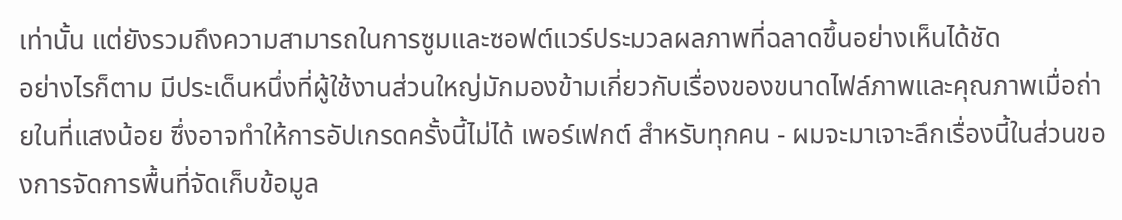เท่านั้น แต่ยังรวมถึงความสามารถในการซูมและซอฟต์แวร์ประมวลผลภาพที่ฉลาดขึ้นอย่างเห็นได้ชัด
อย่างไรก็ตาม มีประเด็นหนึ่งที่ผู้ใช้งานส่วนใหญ่มักมองข้ามเกี่ยวกับเรื่องของขนาดไฟล์ภาพและคุณภาพเมื่อถ่ายในที่แสงน้อย ซึ่งอาจทำให้การอัปเกรดครั้งนี้ไม่ได้ เพอร์เฟกต์ สำหรับทุกคน - ผมจะมาเจาะลึกเรื่องนี้ในส่วนของการจัดการพื้นที่จัดเก็บข้อมูล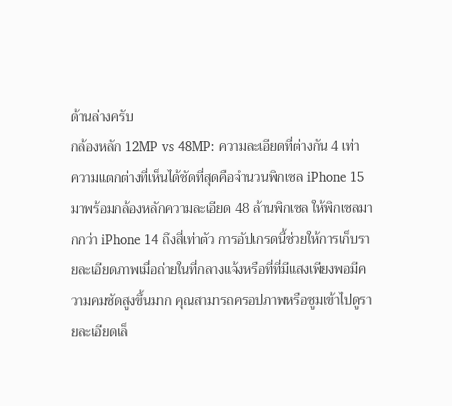ด้านล่างครับ
กล้องหลัก 12MP vs 48MP: ความละเอียดที่ต่างกัน 4 เท่า
ความแตกต่างที่เห็นได้ชัดที่สุดคือจำนวนพิกเซล iPhone 15 มาพร้อมกล้องหลักความละเอียด 48 ล้านพิกเซล ให้พิกเซลมากกว่า iPhone 14 ถึงสี่เท่าตัว การอัปเกรดนี้ช่วยให้การเก็บรายละเอียดภาพเมื่อถ่ายในที่กลางแจ้งหรือที่ที่มีแสงเพียงพอมีความคมชัดสูงขึ้นมาก คุณสามารถครอปภาพหรือซูมเข้าไปดูรายละเอียดเล็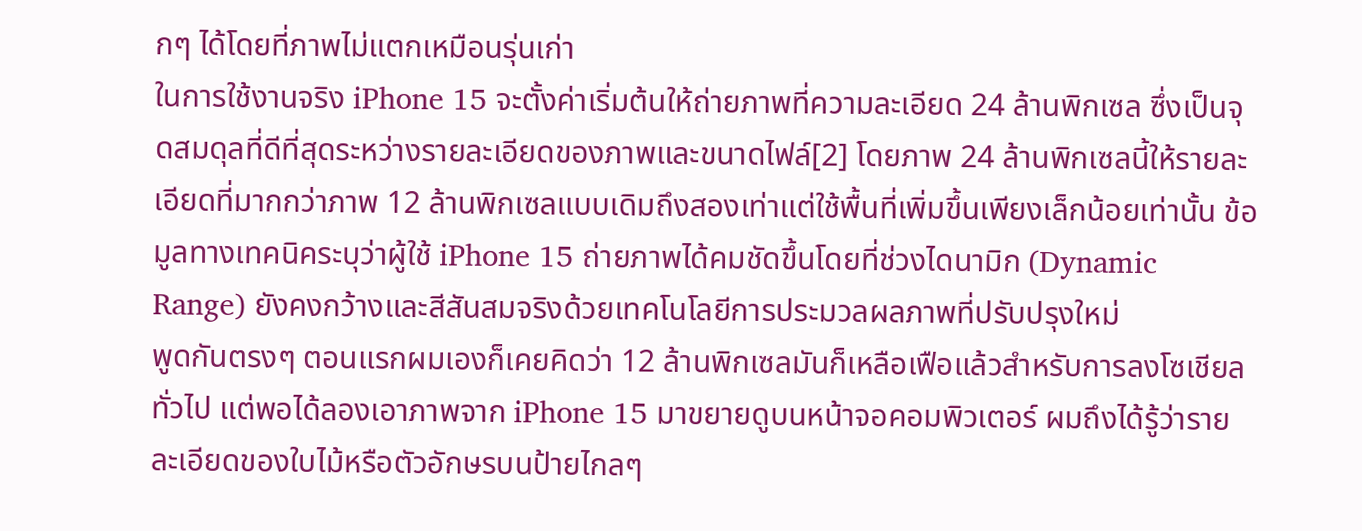กๆ ได้โดยที่ภาพไม่แตกเหมือนรุ่นเก่า
ในการใช้งานจริง iPhone 15 จะตั้งค่าเริ่มต้นให้ถ่ายภาพที่ความละเอียด 24 ล้านพิกเซล ซึ่งเป็นจุดสมดุลที่ดีที่สุดระหว่างรายละเอียดของภาพและขนาดไฟล์[2] โดยภาพ 24 ล้านพิกเซลนี้ให้รายละเอียดที่มากกว่าภาพ 12 ล้านพิกเซลแบบเดิมถึงสองเท่าแต่ใช้พื้นที่เพิ่มขึ้นเพียงเล็กน้อยเท่านั้น ข้อมูลทางเทคนิคระบุว่าผู้ใช้ iPhone 15 ถ่ายภาพได้คมชัดขึ้นโดยที่ช่วงไดนามิก (Dynamic Range) ยังคงกว้างและสีสันสมจริงด้วยเทคโนโลยีการประมวลผลภาพที่ปรับปรุงใหม่
พูดกันตรงๆ ตอนแรกผมเองก็เคยคิดว่า 12 ล้านพิกเซลมันก็เหลือเฟือแล้วสำหรับการลงโซเชียลทั่วไป แต่พอได้ลองเอาภาพจาก iPhone 15 มาขยายดูบนหน้าจอคอมพิวเตอร์ ผมถึงได้รู้ว่ารายละเอียดของใบไม้หรือตัวอักษรบนป้ายไกลๆ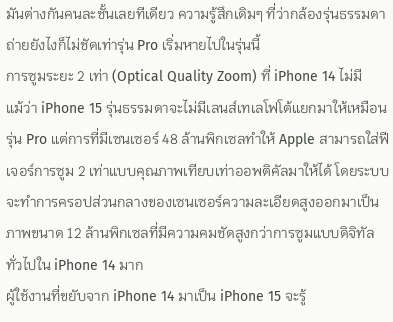มันต่างกันคนละชั้นเลยทีเดียว ความรู้สึกเดิมๆ ที่ว่ากล้องรุ่นธรรมดาถ่ายยังไงก็ไม่ชัดเท่ารุ่น Pro เริ่มหายไปในรุ่นนี้
การซูมระยะ 2 เท่า (Optical Quality Zoom) ที่ iPhone 14 ไม่มี
แม้ว่า iPhone 15 รุ่นธรรมดาจะไม่มีเลนส์เทเลโฟโต้แยกมาให้เหมือนรุ่น Pro แต่การที่มีเซนเซอร์ 48 ล้านพิกเซลทำให้ Apple สามารถใส่ฟีเจอร์การซูม 2 เท่าแบบคุณภาพเทียบเท่าออพติคัลมาให้ได้ โดยระบบจะทำการครอปส่วนกลางของเซนเซอร์ความละเอียดสูงออกมาเป็นภาพขนาด 12 ล้านพิกเซลที่มีความคมชัดสูงกว่าการซูมแบบดิจิทัลทั่วไปใน iPhone 14 มาก
ผู้ใช้งานที่ขยับจาก iPhone 14 มาเป็น iPhone 15 จะรู้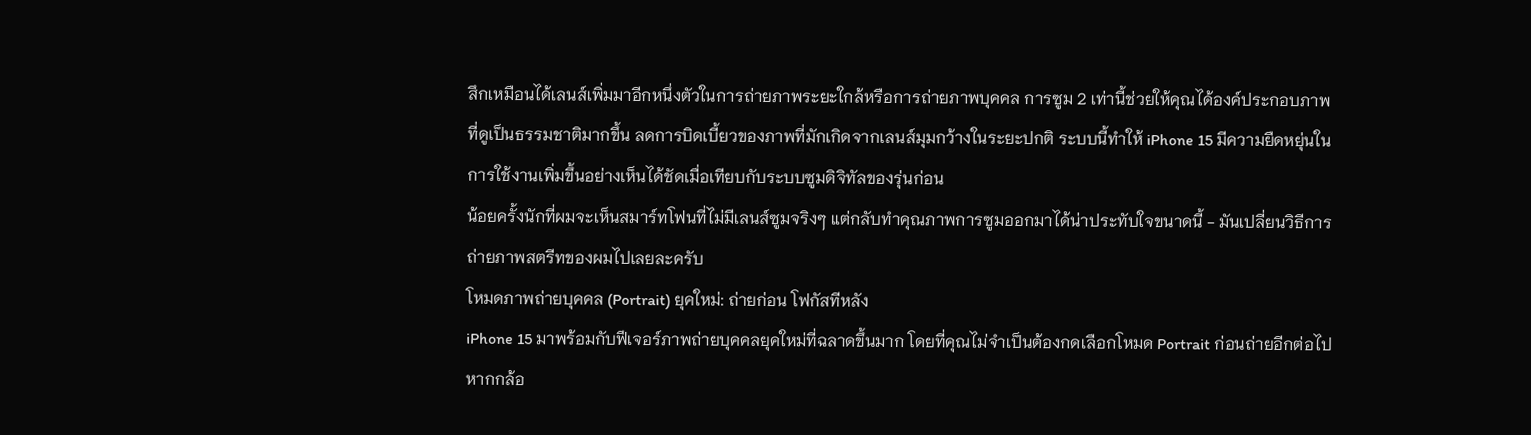สึกเหมือนได้เลนส์เพิ่มมาอีกหนึ่งตัวในการถ่ายภาพระยะใกล้หรือการถ่ายภาพบุคคล การซูม 2 เท่านี้ช่วยให้คุณได้องค์ประกอบภาพที่ดูเป็นธรรมชาติมากขึ้น ลดการบิดเบี้ยวของภาพที่มักเกิดจากเลนส์มุมกว้างในระยะปกติ ระบบนี้ทำให้ iPhone 15 มีความยืดหยุ่นในการใช้งานเพิ่มขึ้นอย่างเห็นได้ชัดเมื่อเทียบกับระบบซูมดิจิทัลของรุ่นก่อน
น้อยครั้งนักที่ผมจะเห็นสมาร์ทโฟนที่ไม่มีเลนส์ซูมจริงๆ แต่กลับทำคุณภาพการซูมออกมาได้น่าประทับใจขนาดนี้ - มันเปลี่ยนวิธีการถ่ายภาพสตรีทของผมไปเลยละครับ
โหมดภาพถ่ายบุคคล (Portrait) ยุคใหม่: ถ่ายก่อน โฟกัสทีหลัง
iPhone 15 มาพร้อมกับฟีเจอร์ภาพถ่ายบุคคลยุคใหม่ที่ฉลาดขึ้นมาก โดยที่คุณไม่จำเป็นต้องกดเลือกโหมด Portrait ก่อนถ่ายอีกต่อไป หากกล้อ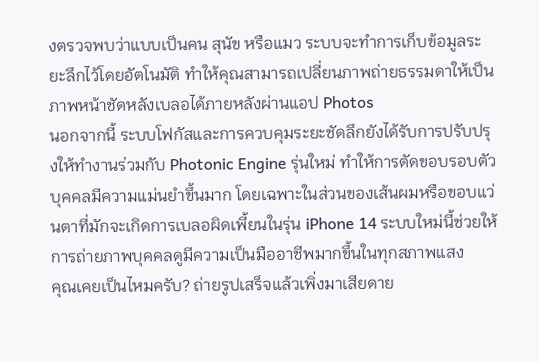งตรวจพบว่าแบบเป็นคน สุนัข หรือแมว ระบบจะทำการเก็บข้อมูลระยะลึกไว้โดยอัตโนมัติ ทำให้คุณสามารถเปลี่ยนภาพถ่ายธรรมดาให้เป็นภาพหน้าชัดหลังเบลอได้ภายหลังผ่านแอป Photos
นอกจากนี้ ระบบโฟกัสและการควบคุมระยะชัดลึกยังได้รับการปรับปรุงให้ทำงานร่วมกับ Photonic Engine รุ่นใหม่ ทำให้การตัดขอบรอบตัวบุคคลมีความแม่นยำขึ้นมาก โดยเฉพาะในส่วนของเส้นผมหรือขอบแว่นตาที่มักจะเกิดการเบลอผิดเพี้ยนในรุ่น iPhone 14 ระบบใหม่นี้ช่วยให้การถ่ายภาพบุคคลดูมีความเป็นมืออาชีพมากขึ้นในทุกสภาพแสง
คุณเคยเป็นไหมครับ? ถ่ายรูปเสร็จแล้วเพิ่งมาเสียดาย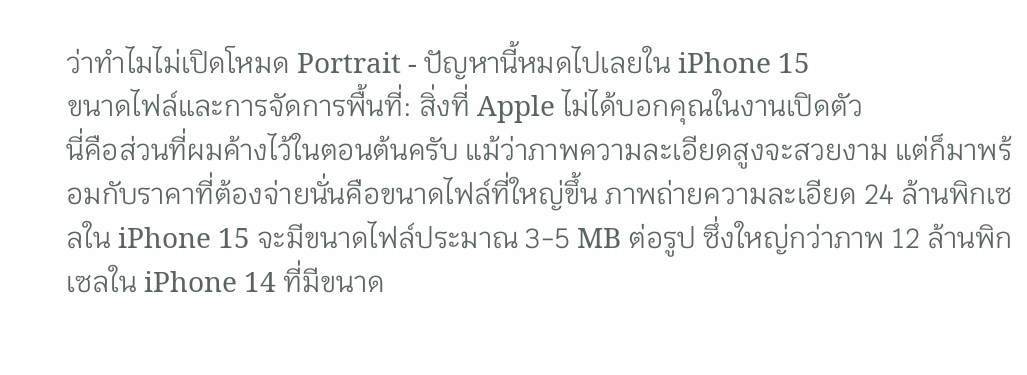ว่าทำไมไม่เปิดโหมด Portrait - ปัญหานี้หมดไปเลยใน iPhone 15
ขนาดไฟล์และการจัดการพื้นที่: สิ่งที่ Apple ไม่ได้บอกคุณในงานเปิดตัว
นี่คือส่วนที่ผมค้างไว้ในตอนต้นครับ แม้ว่าภาพความละเอียดสูงจะสวยงาม แต่ก็มาพร้อมกับราคาที่ต้องจ่ายนั่นคือขนาดไฟล์ที่ใหญ่ขึ้น ภาพถ่ายความละเอียด 24 ล้านพิกเซลใน iPhone 15 จะมีขนาดไฟล์ประมาณ 3-5 MB ต่อรูป ซึ่งใหญ่กว่าภาพ 12 ล้านพิกเซลใน iPhone 14 ที่มีขนาด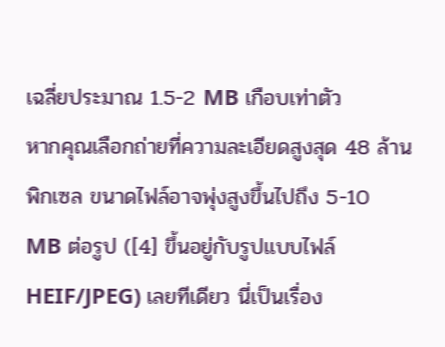เฉลี่ยประมาณ 1.5-2 MB เกือบเท่าตัว
หากคุณเลือกถ่ายที่ความละเอียดสูงสุด 48 ล้านพิกเซล ขนาดไฟล์อาจพุ่งสูงขึ้นไปถึง 5-10 MB ต่อรูป ([4] ขึ้นอยู่กับรูปแบบไฟล์ HEIF/JPEG) เลยทีเดียว นี่เป็นเรื่อง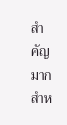สำคัญมากสำห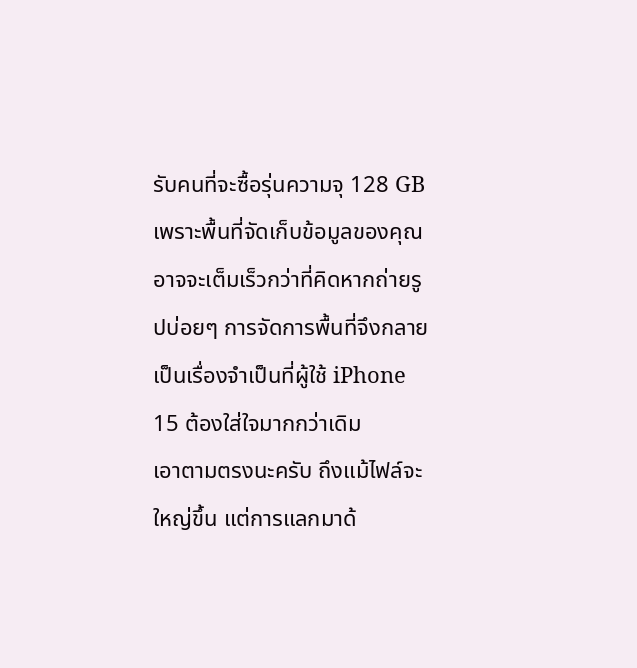รับคนที่จะซื้อรุ่นความจุ 128 GB เพราะพื้นที่จัดเก็บข้อมูลของคุณอาจจะเต็มเร็วกว่าที่คิดหากถ่ายรูปบ่อยๆ การจัดการพื้นที่จึงกลายเป็นเรื่องจำเป็นที่ผู้ใช้ iPhone 15 ต้องใส่ใจมากกว่าเดิม
เอาตามตรงนะครับ ถึงแม้ไฟล์จะใหญ่ขึ้น แต่การแลกมาด้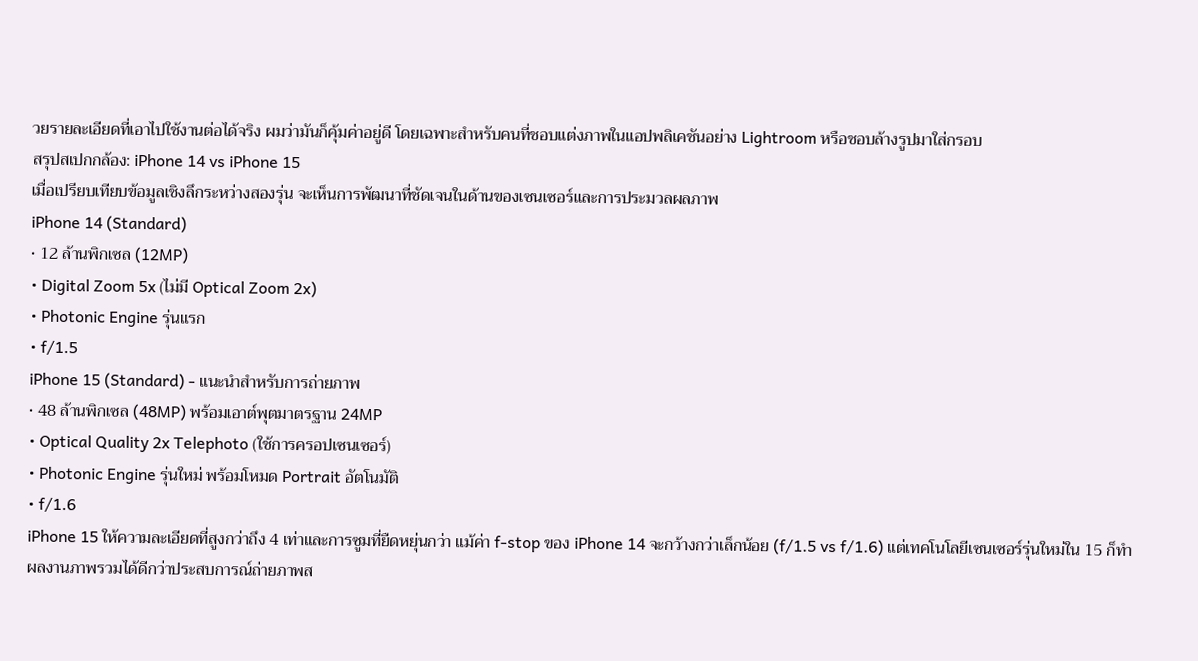วยรายละเอียดที่เอาไปใช้งานต่อได้จริง ผมว่ามันก็คุ้มค่าอยู่ดี โดยเฉพาะสำหรับคนที่ชอบแต่งภาพในแอปพลิเคชันอย่าง Lightroom หรือชอบล้างรูปมาใส่กรอบ
สรุปสเปกกล้อง: iPhone 14 vs iPhone 15
เมื่อเปรียบเทียบข้อมูลเชิงลึกระหว่างสองรุ่น จะเห็นการพัฒนาที่ชัดเจนในด้านของเซนเซอร์และการประมวลผลภาพ
iPhone 14 (Standard)
• 12 ล้านพิกเซล (12MP)
• Digital Zoom 5x (ไม่มี Optical Zoom 2x)
• Photonic Engine รุ่นแรก
• f/1.5
iPhone 15 (Standard) - แนะนำสำหรับการถ่ายภาพ
• 48 ล้านพิกเซล (48MP) พร้อมเอาต์พุตมาตรฐาน 24MP
• Optical Quality 2x Telephoto (ใช้การครอปเซนเซอร์)
• Photonic Engine รุ่นใหม่ พร้อมโหมด Portrait อัตโนมัติ
• f/1.6
iPhone 15 ให้ความละเอียดที่สูงกว่าถึง 4 เท่าและการซูมที่ยืดหยุ่นกว่า แม้ค่า f-stop ของ iPhone 14 จะกว้างกว่าเล็กน้อย (f/1.5 vs f/1.6) แต่เทคโนโลยีเซนเซอร์รุ่นใหม่ใน 15 ก็ทำผลงานภาพรวมได้ดีกว่าประสบการณ์ถ่ายภาพส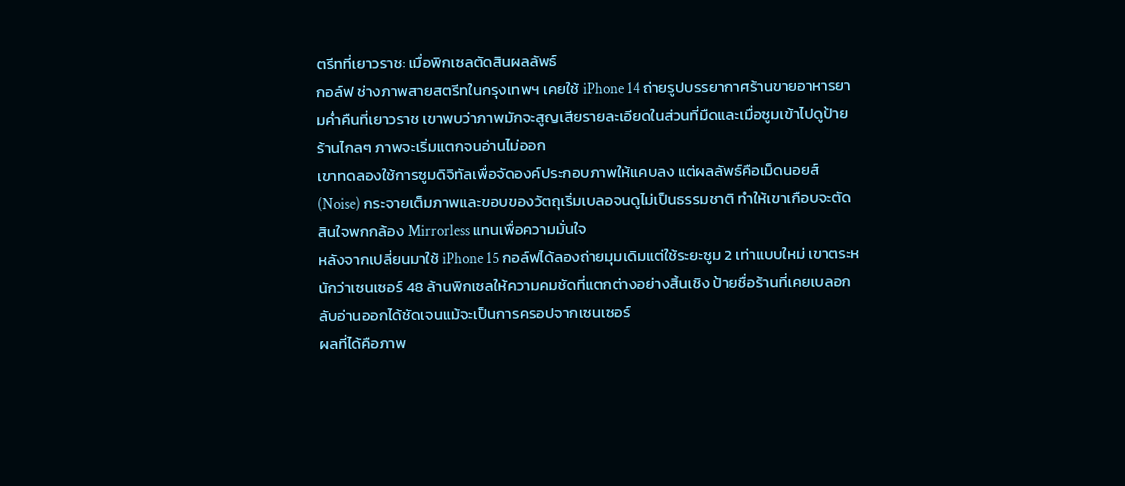ตรีทที่เยาวราช: เมื่อพิกเซลตัดสินผลลัพธ์
กอล์ฟ ช่างภาพสายสตรีทในกรุงเทพฯ เคยใช้ iPhone 14 ถ่ายรูปบรรยากาศร้านขายอาหารยามค่ำคืนที่เยาวราช เขาพบว่าภาพมักจะสูญเสียรายละเอียดในส่วนที่มืดและเมื่อซูมเข้าไปดูป้ายร้านไกลๆ ภาพจะเริ่มแตกจนอ่านไม่ออก
เขาทดลองใช้การซูมดิจิทัลเพื่อจัดองค์ประกอบภาพให้แคบลง แต่ผลลัพธ์คือเม็ดนอยส์ (Noise) กระจายเต็มภาพและขอบของวัตถุเริ่มเบลอจนดูไม่เป็นธรรมชาติ ทำให้เขาเกือบจะตัดสินใจพกกล้อง Mirrorless แทนเพื่อความมั่นใจ
หลังจากเปลี่ยนมาใช้ iPhone 15 กอล์ฟได้ลองถ่ายมุมเดิมแต่ใช้ระยะซูม 2 เท่าแบบใหม่ เขาตระหนักว่าเซนเซอร์ 48 ล้านพิกเซลให้ความคมชัดที่แตกต่างอย่างสิ้นเชิง ป้ายชื่อร้านที่เคยเบลอกลับอ่านออกได้ชัดเจนแม้จะเป็นการครอปจากเซนเซอร์
ผลที่ได้คือภาพ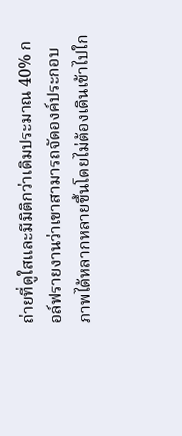ถ่ายที่ดูใสและมีมิติกว่าเดิมประมาณ 40% กอล์ฟรายงานว่าเขาสามารถจัดองค์ประกอบภาพได้หลากหลายขึ้นโดยไม่ต้องเดินเข้าไปใก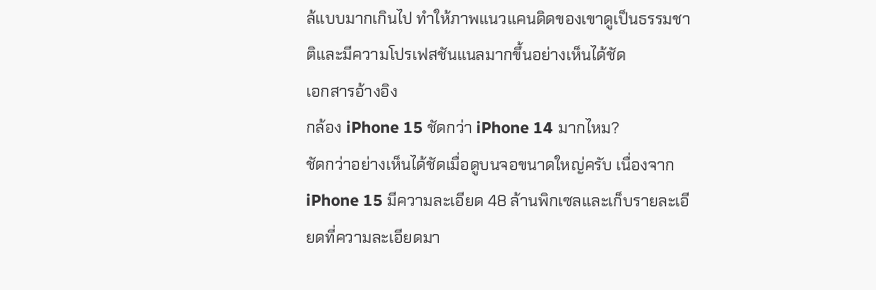ล้แบบมากเกินไป ทำให้ภาพแนวแคนดิดของเขาดูเป็นธรรมชาติและมีความโปรเฟสชันแนลมากขึ้นอย่างเห็นได้ชัด
เอกสารอ้างอิง
กล้อง iPhone 15 ชัดกว่า iPhone 14 มากไหม?
ชัดกว่าอย่างเห็นได้ชัดเมื่อดูบนจอขนาดใหญ่ครับ เนื่องจาก iPhone 15 มีความละเอียด 48 ล้านพิกเซลและเก็บรายละเอียดที่ความละเอียดมา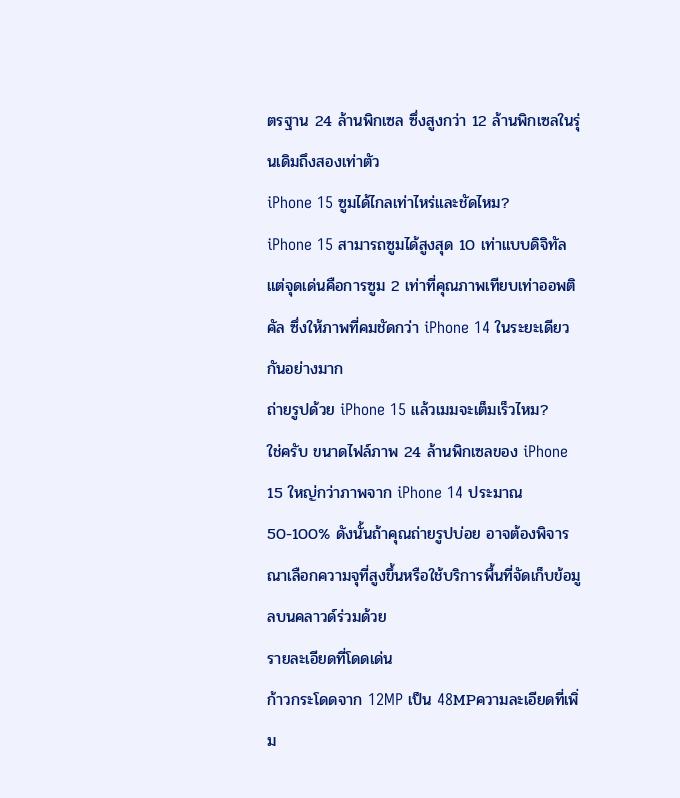ตรฐาน 24 ล้านพิกเซล ซึ่งสูงกว่า 12 ล้านพิกเซลในรุ่นเดิมถึงสองเท่าตัว
iPhone 15 ซูมได้ไกลเท่าไหร่และชัดไหม?
iPhone 15 สามารถซูมได้สูงสุด 10 เท่าแบบดิจิทัล แต่จุดเด่นคือการซูม 2 เท่าที่คุณภาพเทียบเท่าออพติคัล ซึ่งให้ภาพที่คมชัดกว่า iPhone 14 ในระยะเดียวกันอย่างมาก
ถ่ายรูปด้วย iPhone 15 แล้วเมมจะเต็มเร็วไหม?
ใช่ครับ ขนาดไฟล์ภาพ 24 ล้านพิกเซลของ iPhone 15 ใหญ่กว่าภาพจาก iPhone 14 ประมาณ 50-100% ดังนั้นถ้าคุณถ่ายรูปบ่อย อาจต้องพิจารณาเลือกความจุที่สูงขึ้นหรือใช้บริการพื้นที่จัดเก็บข้อมูลบนคลาวด์ร่วมด้วย
รายละเอียดที่โดดเด่น
ก้าวกระโดดจาก 12MP เป็น 48MPความละเอียดที่เพิ่ม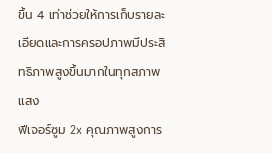ขึ้น 4 เท่าช่วยให้การเก็บรายละเอียดและการครอปภาพมีประสิทธิภาพสูงขึ้นมากในทุกสภาพแสง
ฟีเจอร์ซูม 2x คุณภาพสูงการ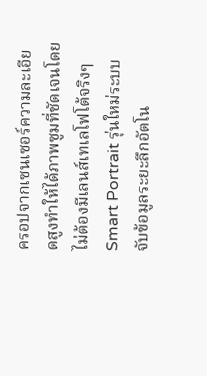ครอปจากเซนเซอร์ความละเอียดสูงทำให้ได้ภาพซูมที่ชัดเจนโดยไม่ต้องมีเลนส์เทเลโฟโต้จริงๆ
Smart Portrait รุ่นใหม่ระบบจับข้อมูลระยะลึกอัตโน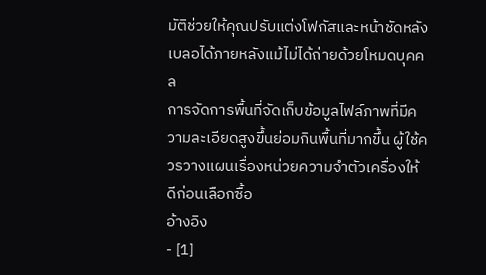มัติช่วยให้คุณปรับแต่งโฟกัสและหน้าชัดหลังเบลอได้ภายหลังแม้ไม่ได้ถ่ายด้วยโหมดบุคคล
การจัดการพื้นที่จัดเก็บข้อมูลไฟล์ภาพที่มีความละเอียดสูงขึ้นย่อมกินพื้นที่มากขึ้น ผู้ใช้ควรวางแผนเรื่องหน่วยความจำตัวเครื่องให้ดีก่อนเลือกซื้อ
อ้างอิง
- [1]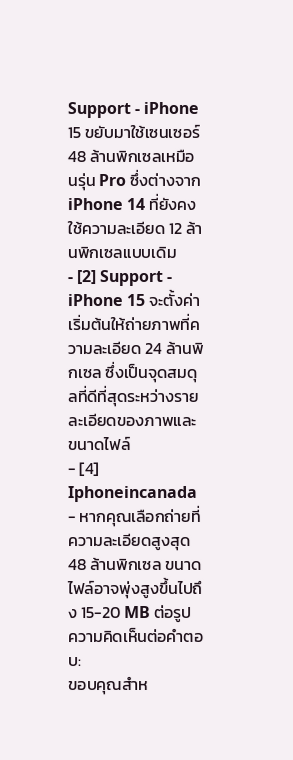Support - iPhone 15 ขยับมาใช้เซนเซอร์ 48 ล้านพิกเซลเหมือนรุ่น Pro ซึ่งต่างจาก iPhone 14 ที่ยังคงใช้ความละเอียด 12 ล้านพิกเซลแบบเดิม
- [2] Support - iPhone 15 จะตั้งค่าเริ่มต้นให้ถ่ายภาพที่ความละเอียด 24 ล้านพิกเซล ซึ่งเป็นจุดสมดุลที่ดีที่สุดระหว่างรายละเอียดของภาพและขนาดไฟล์
- [4] Iphoneincanada - หากคุณเลือกถ่ายที่ความละเอียดสูงสุด 48 ล้านพิกเซล ขนาดไฟล์อาจพุ่งสูงขึ้นไปถึง 15-20 MB ต่อรูป
ความคิดเห็นต่อคำตอบ:
ขอบคุณสำห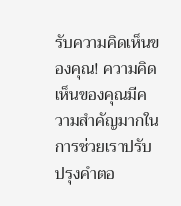รับความคิดเห็นของคุณ! ความคิดเห็นของคุณมีความสำคัญมากในการช่วยเราปรับปรุงคำตอ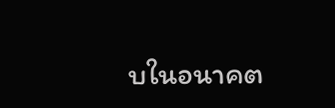บในอนาคต